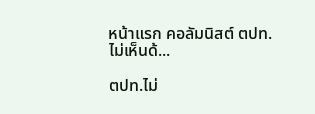หน้าแรก คอลัมนิสต์ ตปท.ไม่เห็นด้...

ตปท.ไม่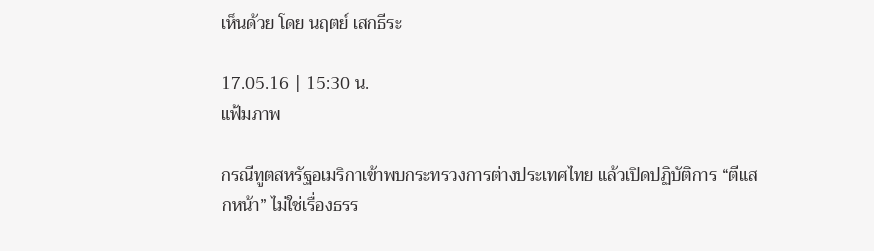เห็นด้วย โดย นฤตย์ เสกธีระ

17.05.16 | 15:30 น.
แฟ้มภาพ

กรณีทูตสหรัฐอเมริกาเข้าพบกระทรวงการต่างประเทศไทย แล้วเปิดปฏิบัติการ “ตีแสกหน้า” ไม่ใช่เรื่องธรร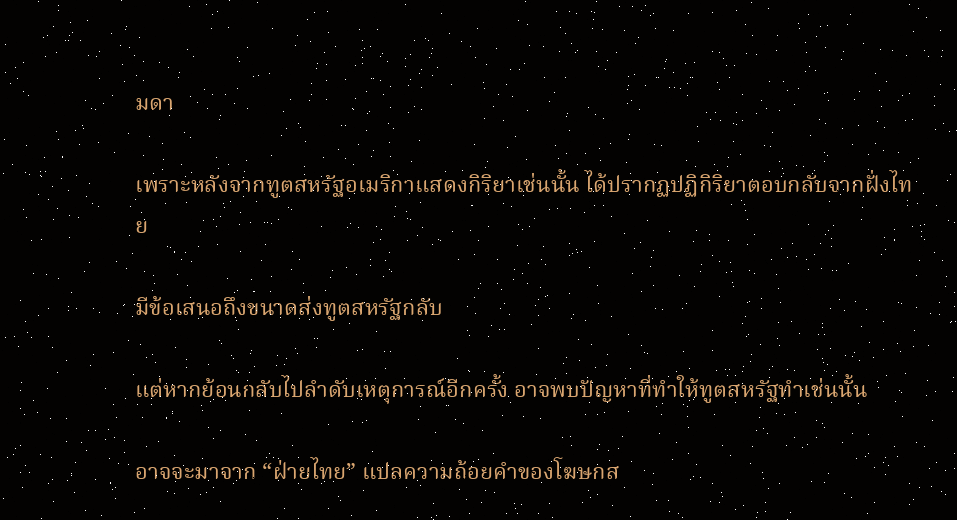มดา

เพราะหลังจากทูตสหรัฐอเมริกาแสดงกิริยาเช่นนั้น ได้ปรากฏปฏิกิริยาตอบกลับจากฝั่งไทย

มีข้อเสนอถึงขนาดส่งทูตสหรัฐกลับ

แต่หากย้อนกลับไปลำดับเหตุการณ์อีกครั้ง อาจพบปัญหาที่ทำให้ทูตสหรัฐทำเช่นนั้น

อาจจะมาจาก “ฝ่ายไทย” แปลความถ้อยคำของโฆษกส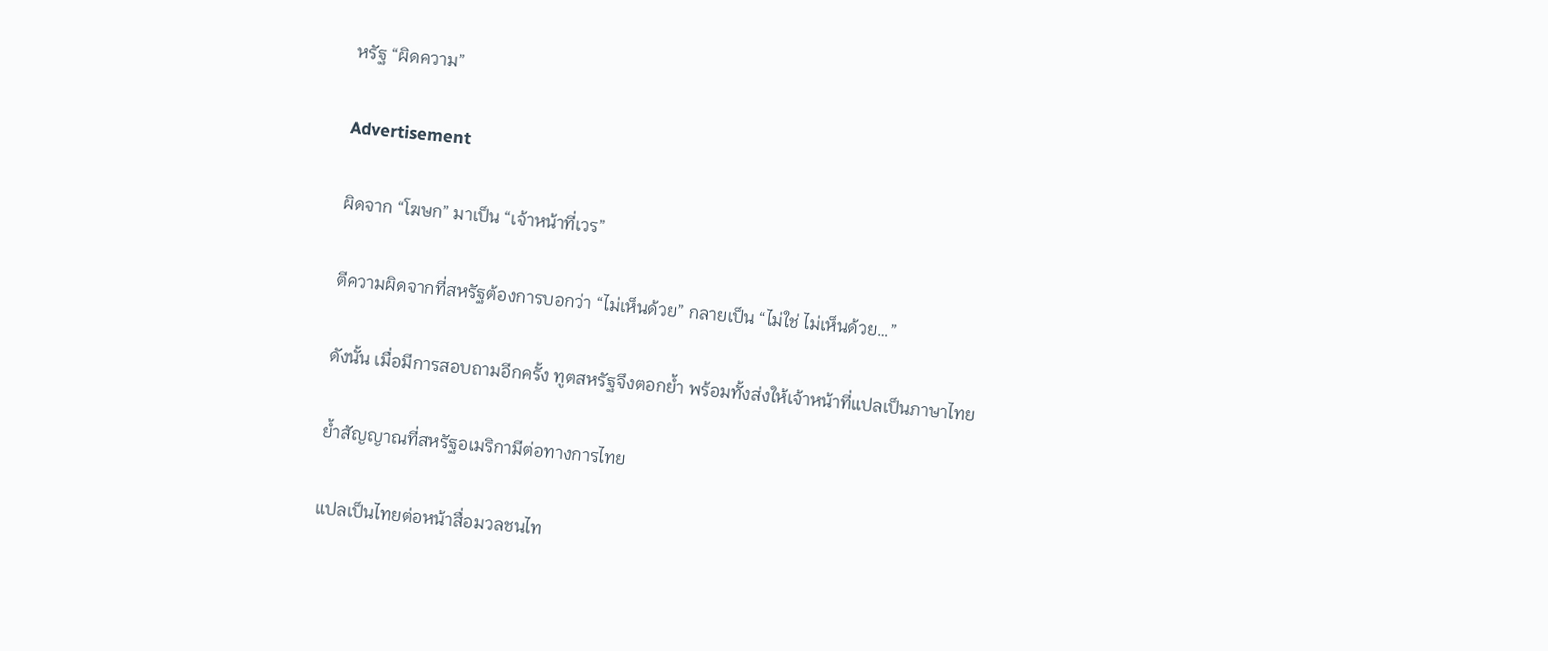หรัฐ “ผิดความ”

Advertisement

ผิดจาก “โฆษก” มาเป็น “เจ้าหน้าที่เวร”

ตีความผิดจากที่สหรัฐต้องการบอกว่า “ไม่เห็นด้วย” กลายเป็น “ไม่ใช่ ไม่เห็นด้วย…”

ดังนั้น เมื่อมีการสอบถามอีกครั้ง ทูตสหรัฐจึงตอกย้ำ พร้อมทั้งส่งให้เจ้าหน้าที่แปลเป็นภาษาไทย

ย้ำสัญญาณที่สหรัฐอเมริกามีต่อทางการไทย

แปลเป็นไทยต่อหน้าสื่อมวลชนไท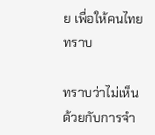ย เพื่อให้คนไทยทราบ

ทราบว่าไม่เห็นด้วยกับการจำ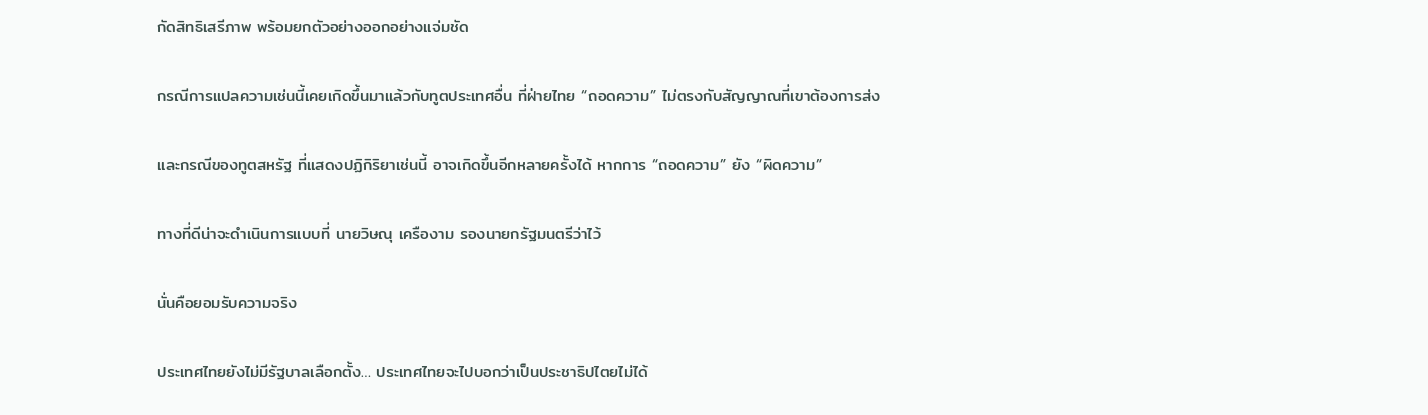กัดสิทธิเสรีภาพ พร้อมยกตัวอย่างออกอย่างแจ่มชัด

กรณีการแปลความเช่นนี้เคยเกิดขึ้นมาแล้วกับทูตประเทศอื่น ที่ฝ่ายไทย “ถอดความ” ไม่ตรงกับสัญญาณที่เขาต้องการส่ง

และกรณีของทูตสหรัฐ ที่แสดงปฏิกิริยาเช่นนี้ อาจเกิดขึ้นอีกหลายครั้งได้ หากการ “ถอดความ” ยัง “ผิดความ”

ทางที่ดีน่าจะดำเนินการแบบที่ นายวิษณุ เครืองาม รองนายกรัฐมนตรีว่าไว้

นั่นคือยอมรับความจริง

ประเทศไทยยังไม่มีรัฐบาลเลือกตั้ง… ประเทศไทยจะไปบอกว่าเป็นประชาธิปไตยไม่ได้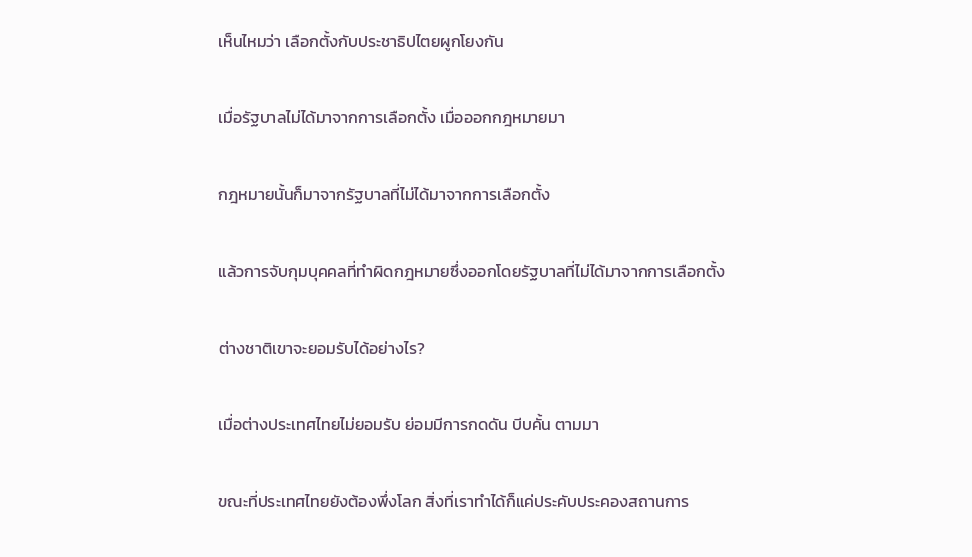เห็นไหมว่า เลือกตั้งกับประชาธิปไตยผูกโยงกัน

เมื่อรัฐบาลไม่ได้มาจากการเลือกตั้ง เมื่อออกกฎหมายมา

กฎหมายนั้นก็มาจากรัฐบาลที่ไม่ได้มาจากการเลือกตั้ง

แล้วการจับกุมบุคคลที่ทำผิดกฎหมายซึ่งออกโดยรัฐบาลที่ไม่ได้มาจากการเลือกตั้ง

ต่างชาติเขาจะยอมรับได้อย่างไร?

เมื่อต่างประเทศไทยไม่ยอมรับ ย่อมมีการกดดัน บีบคั้น ตามมา

ขณะที่ประเทศไทยยังต้องพึ่งโลก สิ่งที่เราทำได้ก็แค่ประคับประคองสถานการ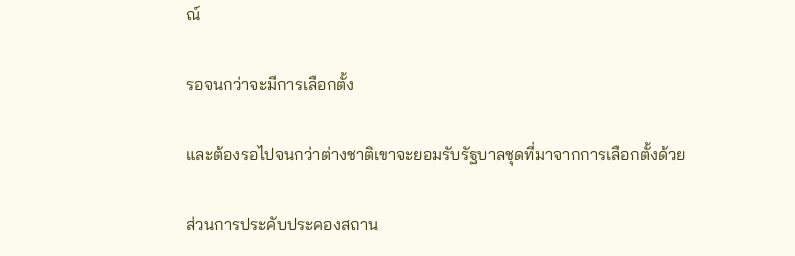ณ์

รอจนกว่าจะมีการเลือกตั้ง

และต้องรอไปจนกว่าต่างชาติเขาจะยอมรับรัฐบาลชุดที่มาจากการเลือกตั้งด้วย

ส่วนการประคับประคองสถาน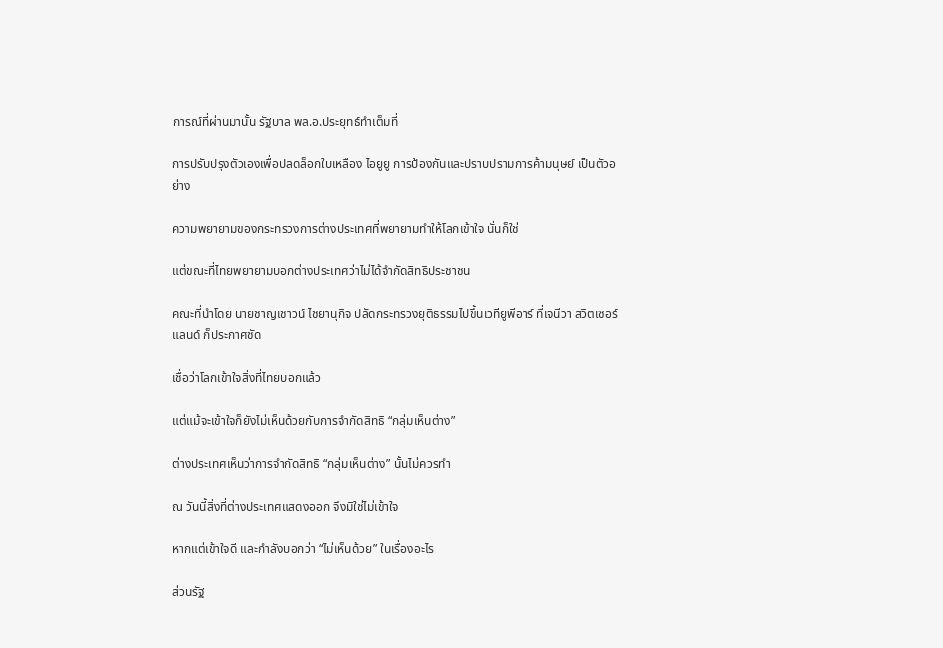การณ์ที่ผ่านมานั้น รัฐบาล พล.อ.ประยุทธ์ทำเต็มที่

การปรับปรุงตัวเองเพื่อปลดล็อกใบเหลือง ไอยูยู การป้องกันและปราบปรามการค้ามนุษย์ เป็นตัวอย่าง

ความพยายามของกระทรวงการต่างประเทศที่พยายามทำให้โลกเข้าใจ นั่นก็ใช่

แต่ขณะที่ไทยพยายามบอกต่างประเทศว่าไม่ได้จำกัดสิทธิประชาชน

คณะที่นำโดย นายชาญเชาวน์ ไชยานุกิจ ปลัดกระทรวงยุติธรรมไปขึ้นเวทียูพีอาร์ ที่เจนีวา สวิตเซอร์แลนด์ ก็ประกาศชัด

เชื่อว่าโลกเข้าใจสิ่งที่ไทยบอกแล้ว

แต่แม้จะเข้าใจก็ยังไม่เห็นด้วยกับการจำกัดสิทธิ “กลุ่มเห็นต่าง”

ต่างประเทศเห็นว่าการจำกัดสิทธิ “กลุ่มเห็นต่าง” นั้นไม่ควรทำ

ณ วันนี้สิ่งที่ต่างประเทศแสดงออก จึงมิใช่ไม่เข้าใจ

หากแต่เข้าใจดี และกำลังบอกว่า “ไม่เห็นด้วย” ในเรื่องอะไร

ส่วนรัฐ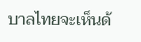บาลไทยจะเห็นด้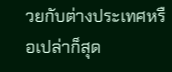วยกับต่างประเทศหรือเปล่าก็สุด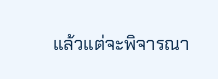แล้วแต่จะพิจารณา